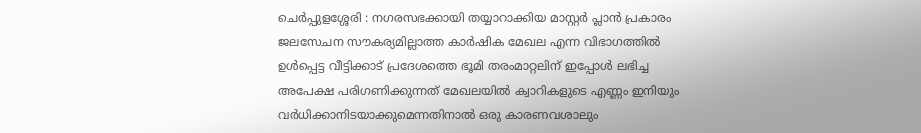ചെർപ്പുളശ്ശേരി : നഗരസഭക്കായി തയ്യാറാക്കിയ മാസ്റ്റർ പ്ലാൻ പ്രകാരം ജലസേചന സൗകര്യമില്ലാത്ത കാർഷിക മേഖല എന്ന വിഭാഗത്തിൽ ഉൾപ്പെട്ട വീട്ടിക്കാട് പ്രദേശത്തെ ഭൂമി തരംമാറ്റലിന് ഇപ്പോൾ ലഭിച്ച അപേക്ഷ പരിഗണിക്കുന്നത് മേഖലയിൽ ക്വാറികളുടെ എണ്ണം ഇനിയും വർധിക്കാനിടയാക്കുമെന്നതിനാൽ ഒരു കാരണവശാലും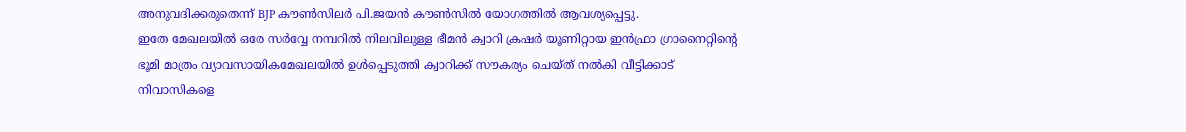അനുവദിക്കരുതെന്ന് BJP കൗൺസിലർ പി.ജയൻ കൗൺസിൽ യോഗത്തിൽ ആവശ്യപ്പെട്ടു.
ഇതേ മേഖലയിൽ ഒരേ സർവ്വേ നമ്പറിൽ നിലവിലുള്ള ഭീമൻ ക്വാറി ക്രഷർ യൂണിറ്റായ ഇൻഫ്രാ ഗ്രാനൈറ്റിൻ്റെ ഭൂമി മാത്രം വ്യാവസായികമേഖലയിൽ ഉൾപ്പെടുത്തി ക്വാറിക്ക് സൗകര്യം ചെയ്ത് നൽകി വീട്ടിക്കാട് നിവാസികളെ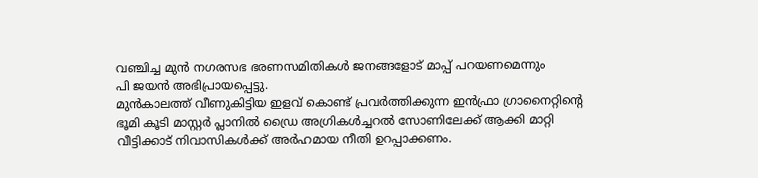വഞ്ചിച്ച മുൻ നഗരസഭ ഭരണസമിതികൾ ജനങ്ങളോട് മാപ്പ് പറയണമെന്നും
പി ജയൻ അഭിപ്രായപ്പെട്ടു.
മുൻകാലത്ത് വീണുകിട്ടിയ ഇളവ് കൊണ്ട് പ്രവർത്തിക്കുന്ന ഇൻഫ്രാ ഗ്രാനൈറ്റിൻ്റെ ഭൂമി കൂടി മാസ്റ്റർ പ്ലാനിൽ ഡ്രൈ അഗ്രികൾച്ചറൽ സോണിലേക്ക് ആക്കി മാറ്റി വീട്ടിക്കാട് നിവാസികൾക്ക് അർഹമായ നീതി ഉറപ്പാക്കണം.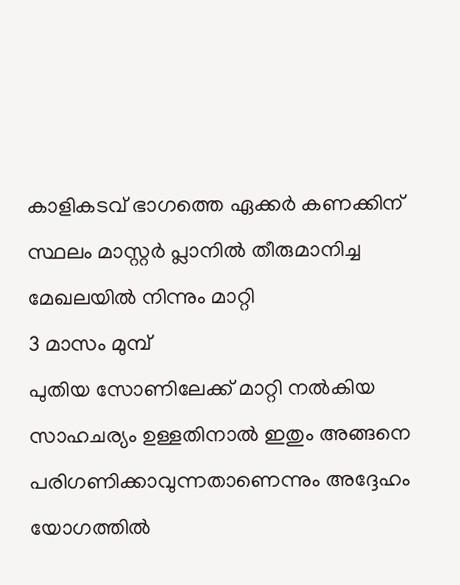കാളികടവ് ഭാഗത്തെ ഏക്കർ കണക്കിന് സ്ഥലം മാസ്റ്റർ പ്ലാനിൽ തീരുമാനിച്ച മേഖലയിൽ നിന്നും മാറ്റി
3 മാസം മുമ്പ്
പുതിയ സോണിലേക്ക് മാറ്റി നൽകിയ സാഹചര്യം ഉള്ളതിനാൽ ഇതും അങ്ങനെ പരിഗണിക്കാവുന്നതാണെന്നും അദ്ദേഹം യോഗത്തിൽ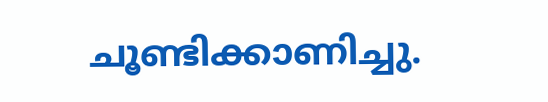ചൂണ്ടിക്കാണിച്ചു.